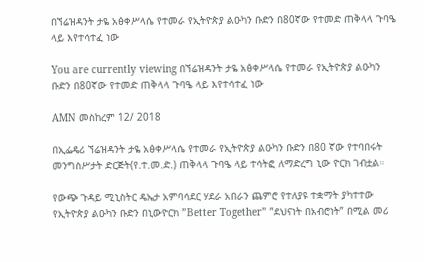በኘሬዝዳንት ታዬ አፅቀሥላሴ የተመራ የኢትዮጵያ ልዑካን ቡድን በ80ኛው የተመድ ጠቅላላ ጉባዔ ላይ እየተሳተፈ ነው

You are currently viewing በኘሬዝዳንት ታዬ አፅቀሥላሴ የተመራ የኢትዮጵያ ልዑካን ቡድን በ80ኛው የተመድ ጠቅላላ ጉባዔ ላይ እየተሳተፈ ነው

AMN መስከረም 12/ 2018

በኢፌዴሪ ኘሬዝዳንት ታዬ አፅቀሥላሴ የተመራ የኢትዮጵያ ልዑካን ቡድን በ80 ኛው የተባበሩት መንግስሥታት ድርጅት(የ.ተ.መ.ድ.) ጠቅላላ ጉባዔ ላይ ተሳትፎ ለማድረግ ኒው ዮርክ ገብቷል።

የውጭ ጉዳይ ሚኒስትር ዴኤታ አምባሳደር ሃደራ አበራን ጨምሮ የተለያዩ ተቋማት ያካተተው የኢትዮጵያ ልዑካን ቡድን በኒውዮርክ ”Better Together” ”ደህናነት በአብሮነት” በሚል መሪ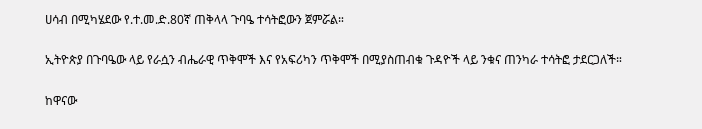ሀሳብ በሚካሄደው የ.ተ.መ.ድ.80ኛ ጠቅላላ ጉባዔ ተሳትፎውን ጀምሯል።

ኢትዮጵያ በጉባዔው ላይ የራሷን ብሔራዊ ጥቅሞች እና የአፍሪካን ጥቅሞች በሚያስጠብቁ ጉዳዮች ላይ ንቁና ጠንካራ ተሳትፎ ታደርጋለች።

ከዋናው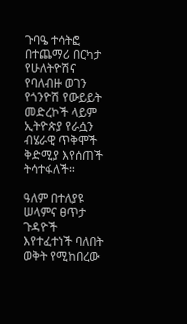ጉባዔ ተሳትፎ በተጨማሪ በርካታ የሁለትዮሽና የባለብዙ ወገን የጎንዮሽ የውይይት መድረኮች ላይም ኢትዮጵያ የራሷን ብሄራዊ ጥቅሞች ቅድሚያ እየሰጠች ትሳተፋለች።

ዓለም በተለያዩ ሠላምና ፀጥታ ጉዳዮች እየተፈተነች ባለበት ወቅት የሚከበረው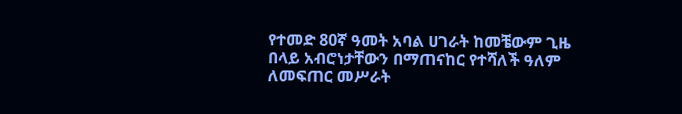የተመድ 80ኛ ዓመት አባል ሀገራት ከመቼውም ጊዜ በላይ አብሮነታቸውን በማጠናከር የተሻለች ዓለም ለመፍጠር መሥራት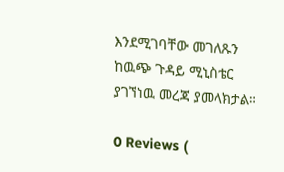እንደሚገባቸው መገለጹን ከዉጭ ጉዳይ ሚኒስቴር ያገኘነዉ መረጃ ያመላክታል።

0 Reviews (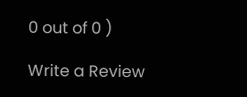0 out of 0 )

Write a Review